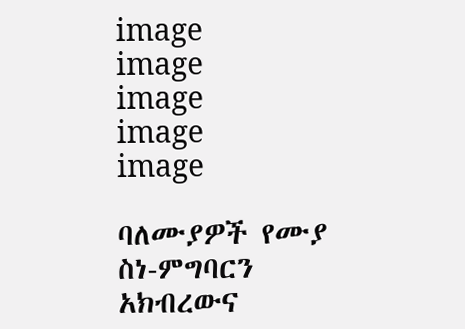image
image
image
image
image

ባለሙያዎች የሙያ ስነ-ምግባርን አክብረውና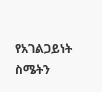የአገልጋይነት ስሜትን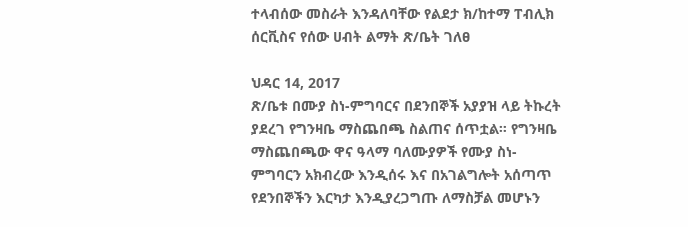ተላብሰው መስራት እንዳለባቸው የልደታ ክ/ከተማ ፐብሊክ ሰርቪስና የሰው ሀብት ልማት ጽ/ቤት ገለፀ

ህዳር 14, 2017
ጽ/ቤቱ በሙያ ስነ-ምግባርና በደንበኞች አያያዝ ላይ ትኩረት ያደረገ የግንዛቤ ማስጨበጫ ስልጠና ሰጥቷል። የግንዛቤ ማስጨበጫው ዋና ዓላማ ባለሙያዎች የሙያ ስነ-ምግባርን አክብረው እንዲሰሩ እና በአገልግሎት አሰጣጥ የደንበኞችን እርካታ እንዲያረጋግጡ ለማስቻል መሆኑን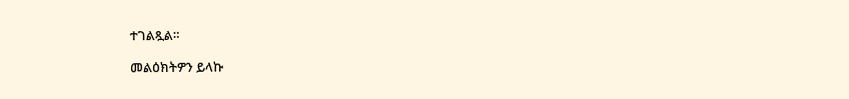ተገልጿል።

መልዕክትዎን ይላኩ